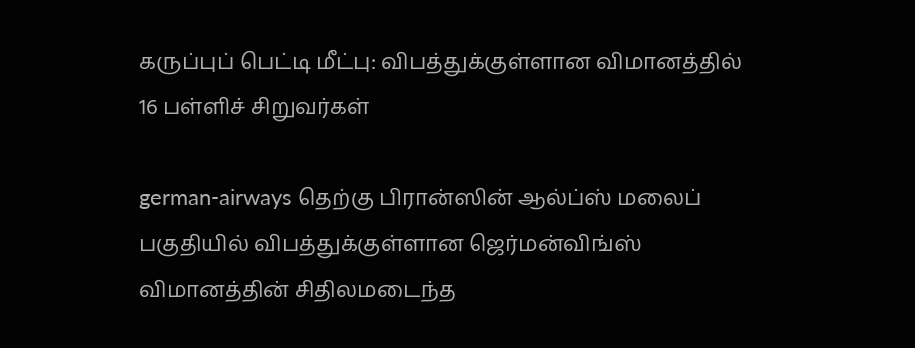கருப்புப் பெட்டி மீட்பு: விபத்துக்குள்ளான விமானத்தில் 16 பள்ளிச் சிறுவர்கள்

german-airways தெற்கு பிரான்ஸின் ஆல்ப்ஸ் மலைப் பகுதியில் விபத்துக்குள்ளான ஜெர்மன்விங்ஸ் விமானத்தின் சிதிலமடைந்த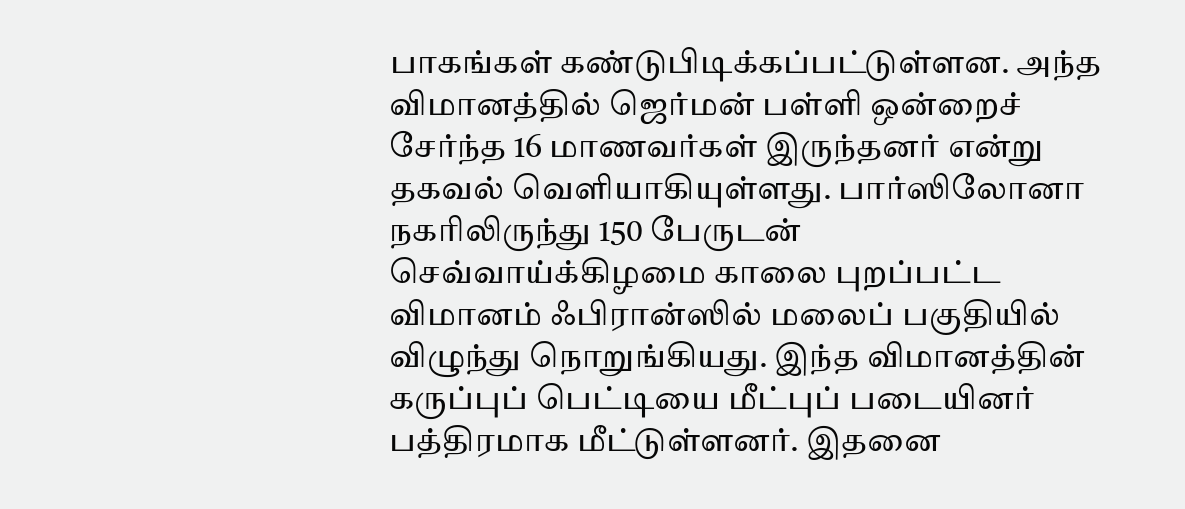பாகங்கள் கண்டுபிடிக்கப்பட்டுள்ளன. அந்த விமானத்தில் ஜெர்மன் பள்ளி ஒன்றைச் சேர்ந்த 16 மாணவர்கள் இருந்தனர் என்று தகவல் வெளியாகியுள்ளது. பார்ஸிலோனா நகரிலிருந்து 150 பேருடன் செவ்வாய்க்கிழமை காலை புறப்பட்ட விமானம் ஃபிரான்ஸில் மலைப் பகுதியில் விழுந்து நொறுங்கியது. இந்த விமானத்தின் கருப்புப் பெட்டியை மீட்புப் படையினர் பத்திரமாக மீட்டுள்ளனர். இதனை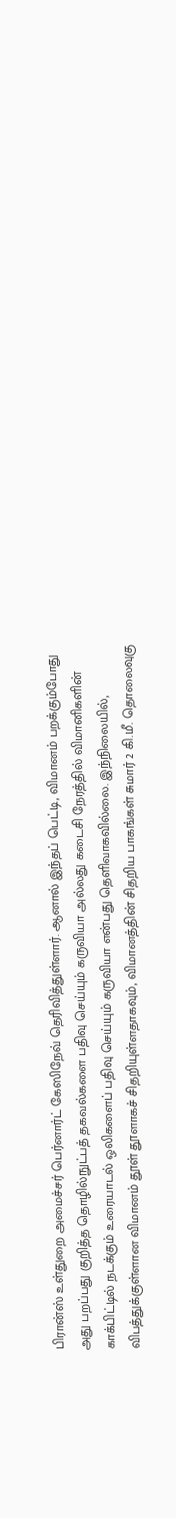பிரான்ஸ் உள்துறை அமைச்சர் பெர்னார்ட் கேஸிநேவ் தெரிவித்துள்ளார். ஆனால் இந்தப் பெட்டி, விமானம் பறக்கும்போது அது பறப்பது குறித்த தொழில்நுட்பத் தகவல்களை பதிவு செய்யும் கருவியா அல்லது கடைசி நேரத்தில் விமானிகளின் காக்பிட்டில் நடக்கும் உரையாடல் ஒலிகளைப் பதிவு செய்யும் கருவியா என்பது தெளிவாகவில்லை. இந்நிலையில், விபத்துக்குள்ளான விமானம் தூள் தூளாகச் சிதறியுள்ளதாகவும், விமானத்தின் சிதறிய பாகங்கள் சுமார் 2 கி.மீ. தொலைவுகு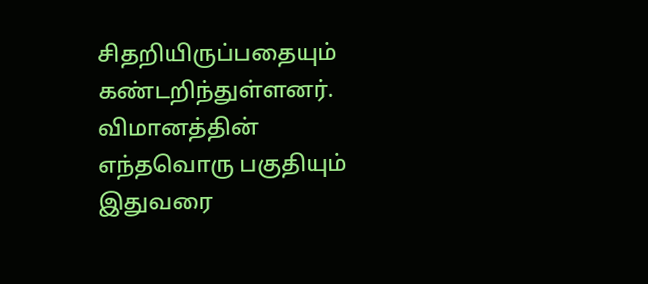சிதறியிருப்பதையும் கண்டறிந்துள்ளனர். விமானத்தின் எந்தவொரு பகுதியும் இதுவரை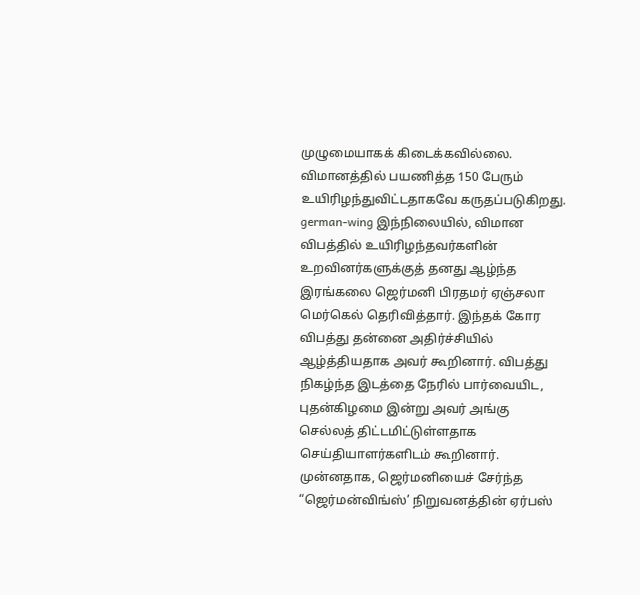முழுமையாகக் கிடைக்கவில்லை. விமானத்தில் பயணித்த 150 பேரும் உயிரிழந்துவிட்டதாகவே கருதப்படுகிறது. german-wing இந்நிலையில், விமான விபத்தில் உயிரிழந்தவர்களின் உறவினர்களுக்குத் தனது ஆழ்ந்த இரங்கலை ஜெர்மனி பிரதமர் ஏஞ்சலா மெர்கெல் தெரிவித்தார். இந்தக் கோர விபத்து தன்னை அதிர்ச்சியில் ஆழ்த்தியதாக அவர் கூறினார். விபத்து நிகழ்ந்த இடத்தை நேரில் பார்வையிட, புதன்கிழமை இன்று அவர் அங்கு செல்லத் திட்டமிட்டுள்ளதாக செய்தியாளர்களிடம் கூறினார். முன்னதாக, ஜெர்மனியைச் சேர்ந்த “ஜெர்மன்விங்ஸ்’ நிறுவனத்தின் ஏர்பஸ்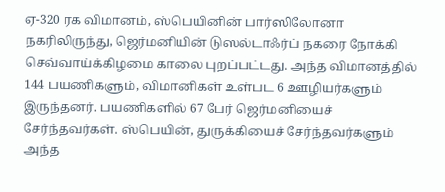ஏ-320 ரக விமானம், ஸ்பெயினின் பார்ஸிலோனா நகரிலிருந்து, ஜெர்மனியின் டுஸல்டாஃர்ப் நகரை நோக்கி செவ்வாய்க்கிழமை காலை புறப்பட்டது. அந்த விமானத்தில் 144 பயணிகளும், விமானிகள் உள்பட 6 ஊழியர்களும் இருந்தனர். பயணிகளில் 67 பேர் ஜெர்மனியைச் சேர்ந்தவர்கள். ஸ்பெயின், துருக்கியைச் சேர்ந்தவர்களும் அந்த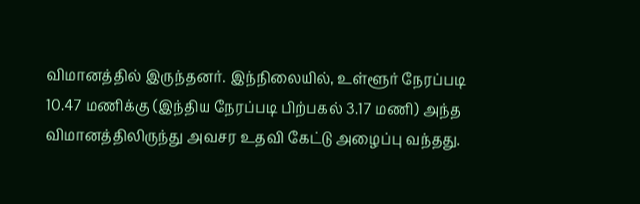விமானத்தில் இருந்தனர். இந்நிலையில், உள்ளூர் நேரப்படி 10.47 மணிக்கு (இந்திய நேரப்படி பிற்பகல் 3.17 மணி) அந்த விமானத்திலிருந்து அவசர உதவி கேட்டு அழைப்பு வந்தது.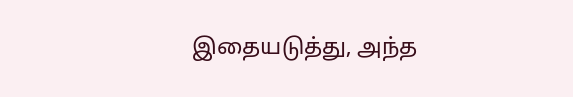இதையடுத்து, அந்த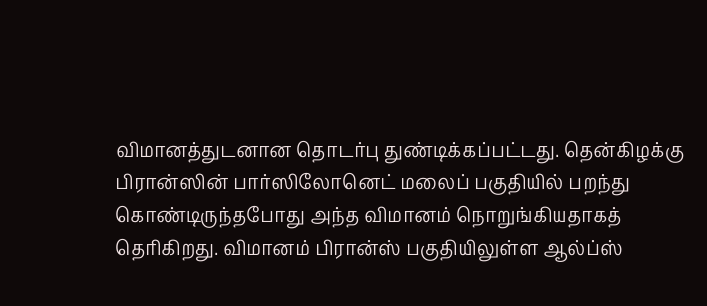விமானத்துடனான தொடர்பு துண்டிக்கப்பட்டது. தென்கிழக்கு பிரான்ஸின் பார்ஸிலோனெட் மலைப் பகுதியில் பறந்து கொண்டிருந்தபோது அந்த விமானம் நொறுங்கியதாகத் தெரிகிறது. விமானம் பிரான்ஸ் பகுதியிலுள்ள ஆல்ப்ஸ்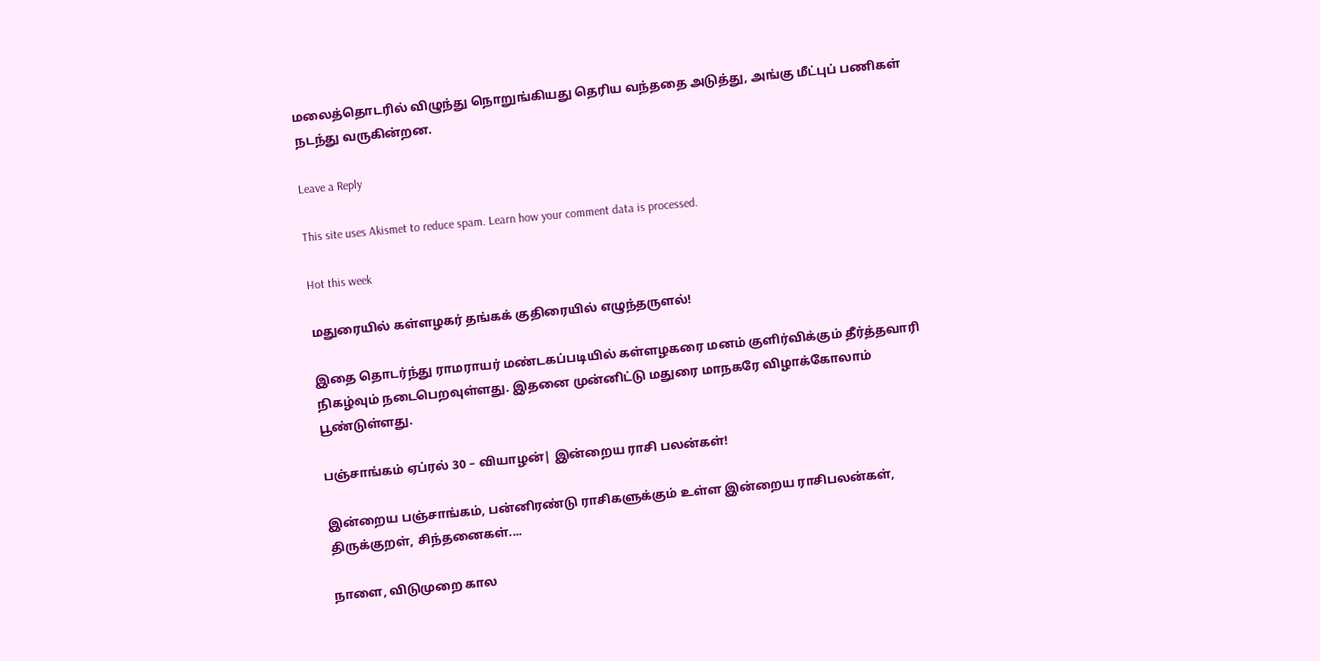மலைத்தொடரில் விழுந்து நொறுங்கியது தெரிய வந்ததை அடுத்து, அங்கு மீட்புப் பணிகள் நடந்து வருகின்றன.

Leave a Reply

This site uses Akismet to reduce spam. Learn how your comment data is processed.

Hot this week

மதுரையில் கள்ளழகர் தங்கக் குதிரையில் எழுந்தருளல்!

இதை தொடர்ந்து ராமராயர் மண்டகப்படியில் கள்ளழகரை மனம் குளிர்விக்கும் தீர்த்தவாரி நிகழ்வும் நடைபெறவுள்ளது. இதனை முன்னிட்டு மதுரை மாநகரே விழாக்கோலாம் பூண்டுள்ளது.

பஞ்சாங்கம் ஏப்ரல் 30 – வியாழன்| இன்றைய ராசி பலன்கள்!

இன்றைய பஞ்சாங்கம், பன்னிரண்டு ராசிகளுக்கும் உள்ள இன்றைய ராசிபலன்கள், திருக்குறள், சிந்தனைகள்....

நாளை, விடுமுறை கால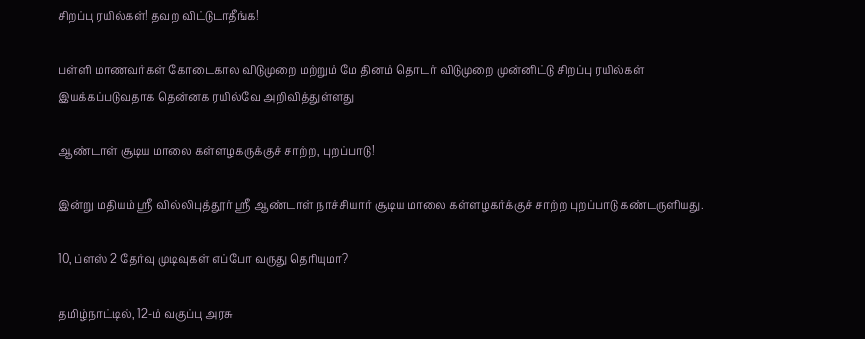சிறப்பு ரயில்கள்! தவற விட்டுடாதீங்க!

பள்ளி மாணவர்கள் கோடைகால விடுமுறை மற்றும் மே தினம் தொடர் விடுமுறை முன்னிட்டு சிறப்பு ரயில்கள் இயக்கப்படுவதாக தென்னக ரயில்வே அறிவித்துள்ளது

ஆண்டாள் சூடிய மாலை கள்ளழகருக்குச் சாற்ற, புறப்பாடு!

இன்று மதியம் ஸ்ரீ வில்லிபுத்தூர் ஸ்ரீ ஆண்டாள் நாச்சியார் சூடிய மாலை கள்ளழகர்க்குச் சாற்ற புறப்பாடு கண்டருளியது.

10, ப்ளஸ் 2 தேர்வு முடிவுகள் எப்போ வருது தெரியுமா?

தமிழ்நாட்டில், 12-ம் வகுப்பு அரசு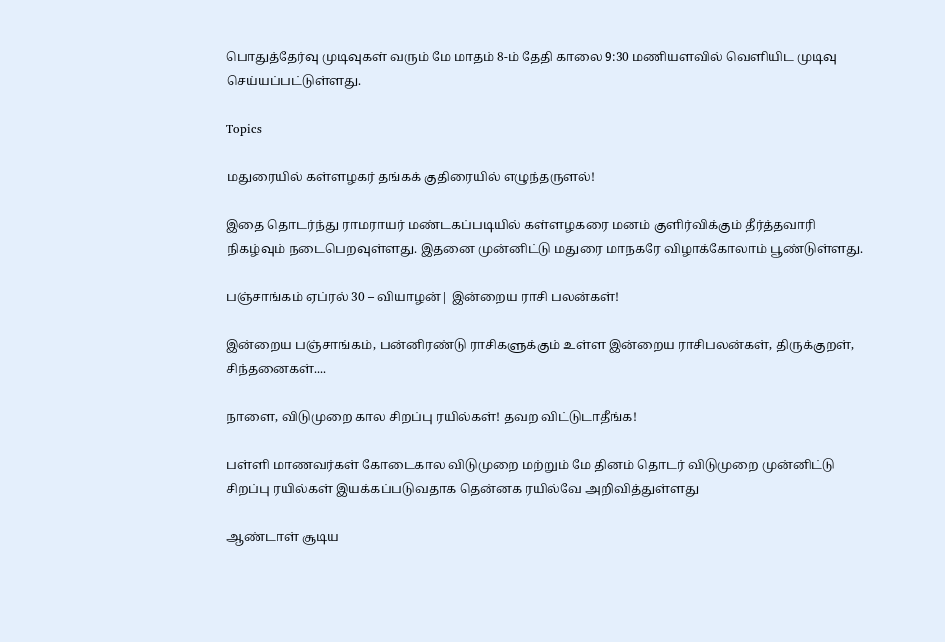பொதுத்தேர்வு முடிவுகள் வரும் மே மாதம் 8-ம் தேதி காலை 9:30 மணியளவில் வெளியிட முடிவு செய்யப்பட்டுள்ளது.

Topics

மதுரையில் கள்ளழகர் தங்கக் குதிரையில் எழுந்தருளல்!

இதை தொடர்ந்து ராமராயர் மண்டகப்படியில் கள்ளழகரை மனம் குளிர்விக்கும் தீர்த்தவாரி நிகழ்வும் நடைபெறவுள்ளது. இதனை முன்னிட்டு மதுரை மாநகரே விழாக்கோலாம் பூண்டுள்ளது.

பஞ்சாங்கம் ஏப்ரல் 30 – வியாழன்| இன்றைய ராசி பலன்கள்!

இன்றைய பஞ்சாங்கம், பன்னிரண்டு ராசிகளுக்கும் உள்ள இன்றைய ராசிபலன்கள், திருக்குறள், சிந்தனைகள்....

நாளை, விடுமுறை கால சிறப்பு ரயில்கள்! தவற விட்டுடாதீங்க!

பள்ளி மாணவர்கள் கோடைகால விடுமுறை மற்றும் மே தினம் தொடர் விடுமுறை முன்னிட்டு சிறப்பு ரயில்கள் இயக்கப்படுவதாக தென்னக ரயில்வே அறிவித்துள்ளது

ஆண்டாள் சூடிய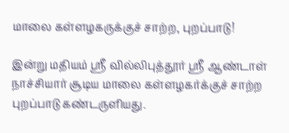மாலை கள்ளழகருக்குச் சாற்ற, புறப்பாடு!

இன்று மதியம் ஸ்ரீ வில்லிபுத்தூர் ஸ்ரீ ஆண்டாள் நாச்சியார் சூடிய மாலை கள்ளழகர்க்குச் சாற்ற புறப்பாடு கண்டருளியது.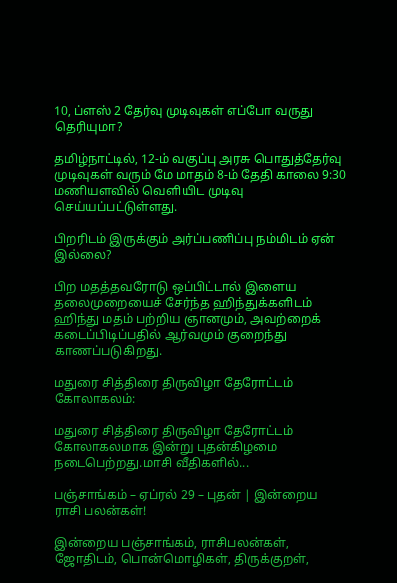10, ப்ளஸ் 2 தேர்வு முடிவுகள் எப்போ வருது தெரியுமா?

தமிழ்நாட்டில், 12-ம் வகுப்பு அரசு பொதுத்தேர்வு முடிவுகள் வரும் மே மாதம் 8-ம் தேதி காலை 9:30 மணியளவில் வெளியிட முடிவு செய்யப்பட்டுள்ளது.

பிறரிடம் இருக்கும் அர்ப்பணிப்பு நம்மிடம் ஏன் இல்லை?

பிற மதத்தவரோடு ஒப்பிட்டால் இளைய தலைமுறையைச் சேர்ந்த ஹிந்துக்களிடம் ஹிந்து மதம் பற்றிய ஞானமும், அவற்றைக் கடைப்பிடிப்பதில் ஆர்வமும் குறைந்து காணப்படுகிறது.

மதுரை சித்திரை திருவிழா தேரோட்டம் கோலாகலம்:

மதுரை சித்திரை திருவிழா தேரோட்டம் கோலாகலமாக இன்று புதன்கிழமை நடைபெற்றது.மாசி வீதிகளில்...

பஞ்சாங்கம் – ஏப்ரல் 29 – புதன் | இன்றைய ராசி பலன்கள்!

இன்றைய பஞ்சாங்கம், ராசிபலன்கள், ஜோதிடம், பொன்மொழிகள், திருக்குறள்,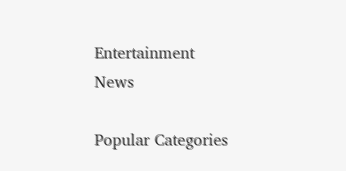Entertainment News

Popular Categories